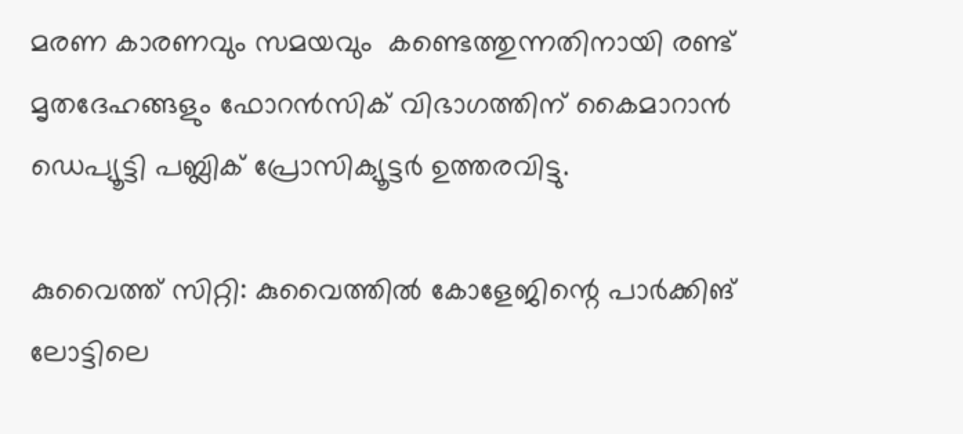മരണ കാരണവും സമയവും  കണ്ടെത്തുന്നതിനായി രണ്ട് മൃതദേഹങ്ങളും ഫോറന്‍സിക് വിഭാഗത്തിന് കൈമാറാന്‍ ഡെപ്യൂട്ടി പബ്ലിക് പ്രോസിക്യൂട്ടര്‍ ഉത്തരവിട്ടു.

കുവൈത്ത് സിറ്റി: കുവൈത്തില്‍ കോളേജിന്റെ പാര്‍ക്കിങ് ലോട്ടിലെ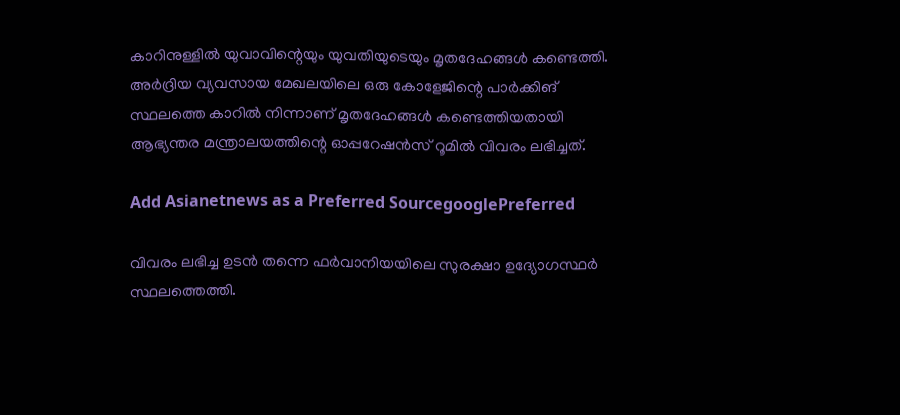കാറിനുള്ളില്‍ യുവാവിന്റെയും യുവതിയുടെയും മൃതദേഹങ്ങള്‍ കണ്ടെത്തി. അര്‍ദ്രിയ വ്യവസായ മേഖലയിലെ ഒരു കോളേജിന്റെ പാര്‍ക്കിങ് സ്ഥലത്തെ കാറില്‍ നിന്നാണ് മൃതദേഹങ്ങള്‍ കണ്ടെത്തിയതായി ആഭ്യന്തര മന്ത്രാലയത്തിന്റെ ഓപ്പറേഷന്‍സ് റൂമില്‍ വിവരം ലഭിച്ചത്.

Add Asianetnews as a Preferred SourcegooglePreferred

വിവരം ലഭിച്ച ഉടന്‍ തന്നെ ഫര്‍വാനിയയിലെ സുരക്ഷാ ഉദ്യോഗസ്ഥര്‍ സ്ഥലത്തെത്തി.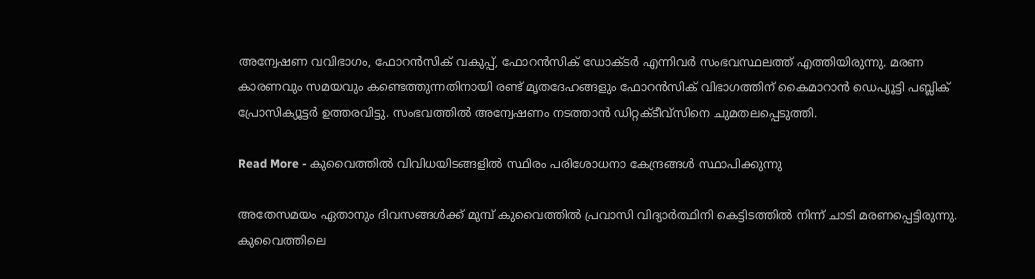അന്വേഷണ വവിഭാഗം, ഫോറന്‍സിക് വകുപ്പ്, ഫോറന്‍സിക് ഡോക്ടര്‍ എന്നിവര്‍ സംഭവസ്ഥലത്ത് എത്തിയിരുന്നു. മരണ കാരണവും സമയവും കണ്ടെത്തുന്നതിനായി രണ്ട് മൃതദേഹങ്ങളും ഫോറന്‍സിക് വിഭാഗത്തിന് കൈമാറാന്‍ ഡെപ്യൂട്ടി പബ്ലിക് പ്രോസിക്യൂട്ടര്‍ ഉത്തരവിട്ടു. സംഭവത്തില്‍ അന്വേഷണം നടത്താന്‍ ഡിറ്റക്ടീവ്‌സിനെ ചുമതലപ്പെടുത്തി.

Read More - കുവൈത്തില്‍ വിവിധയിടങ്ങളില്‍ സ്ഥിരം പരിശോധനാ കേന്ദ്രങ്ങള്‍ സ്ഥാപിക്കുന്നു

അതേസമയം ഏതാനും ദിവസങ്ങള്‍ക്ക് മുമ്പ് കുവൈത്തില്‍ പ്രവാസി വിദ്യാര്‍ത്ഥിനി കെട്ടിടത്തില്‍ നിന്ന് ചാടി മരണപ്പെട്ടിരുന്നു. കുവൈത്തിലെ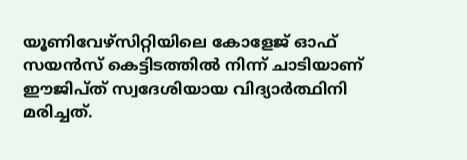യൂണിവേഴ്‌സിറ്റിയിലെ കോളേജ് ഓഫ് സയന്‍സ് കെട്ടിടത്തില്‍ നിന്ന് ചാടിയാണ് ഈജിപ്ത് സ്വദേശിയായ വിദ്യാര്‍ത്ഥിനി മരിച്ചത്.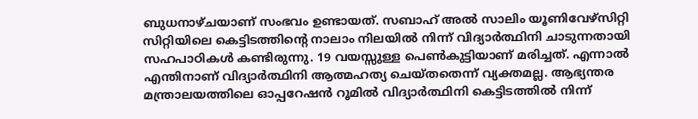ബുധനാഴ്ചയാണ് സംഭവം ഉണ്ടായത്. സബാഹ് അല്‍ സാലിം യൂണിവേഴ്‌സിറ്റി സിറ്റിയിലെ കെട്ടിടത്തിന്റെ നാലാം നിലയില്‍ നിന്ന് വിദ്യാര്‍ത്ഥിനി ചാടുന്നതായി സഹപാഠികള്‍ കണ്ടിരുന്നു. 19 വയസ്സുള്ള പെണ്‍കുട്ടിയാണ് മരിച്ചത്. എന്നാല്‍ എന്തിനാണ് വിദ്യാര്‍ത്ഥിനി ആത്മഹത്യ ചെയ്തതെന്ന് വ്യക്തമല്ല. ആഭ്യന്തര മന്ത്രാലയത്തിലെ ഓപ്പറേഷന്‍ റൂമില്‍ വിദ്യാര്‍ത്ഥിനി കെട്ടിടത്തില്‍ നിന്ന്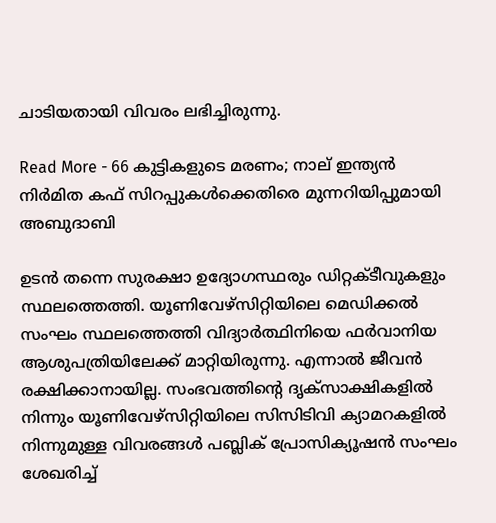ചാടിയതായി വിവരം ലഭിച്ചിരുന്നു.

Read More - 66 കുട്ടികളുടെ മരണം; നാല് ഇന്ത്യന്‍ നിര്‍മിത കഫ് സിറപ്പുകള്‍ക്കെതിരെ മുന്നറിയിപ്പുമായി അബുദാബി

ഉടന്‍ തന്നെ സുരക്ഷാ ഉദ്യോഗസ്ഥരും ഡിറ്റക്ടീവുകളും സ്ഥലത്തെത്തി. യൂണിവേഴ്‌സിറ്റിയിലെ മെഡിക്കല്‍ സംഘം സ്ഥലത്തെത്തി വിദ്യാര്‍ത്ഥിനിയെ ഫര്‍വാനിയ ആശുപത്രിയിലേക്ക് മാറ്റിയിരുന്നു. എന്നാല്‍ ജീവന്‍ രക്ഷിക്കാനായില്ല. സംഭവത്തിന്റെ ദൃക്‌സാക്ഷികളില്‍ നിന്നും യൂണിവേഴ്‌സിറ്റിയിലെ സിസിടിവി ക്യാമറകളില്‍ നിന്നുമുള്ള വിവരങ്ങള്‍ പബ്ലിക് പ്രോസിക്യൂഷന്‍ സംഘം ശേഖരിച്ച്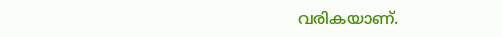വരികയാണ്.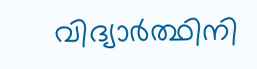വിദ്യാര്‍ത്ഥിനി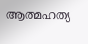ആത്മഹത്യ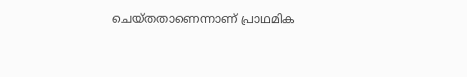ചെയ്തതാണെന്നാണ് പ്രാഥമിക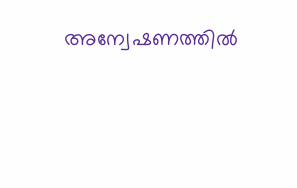അന്വേഷണത്തില്‍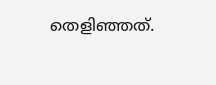തെളിഞ്ഞത്.